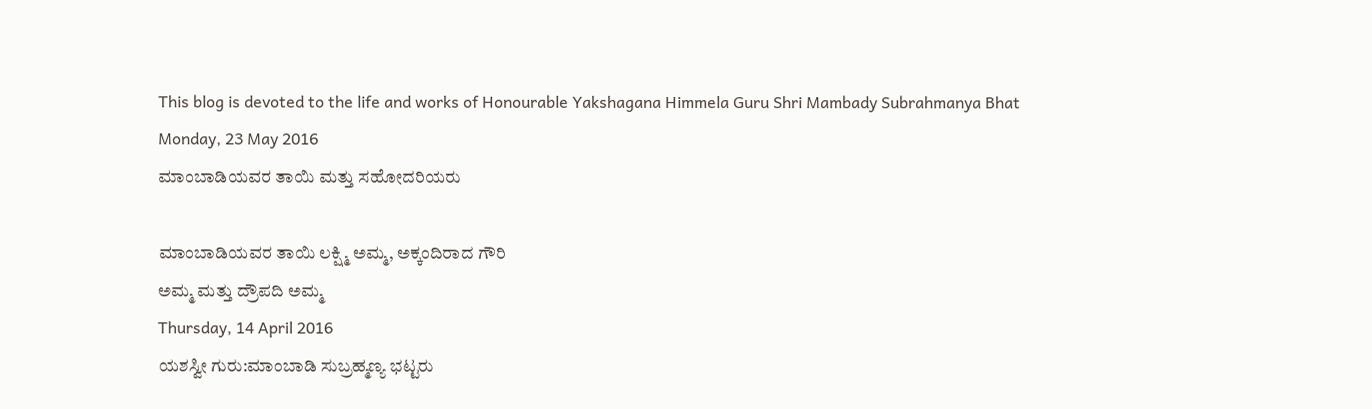This blog is devoted to the life and works of Honourable Yakshagana Himmela Guru Shri Mambady Subrahmanya Bhat
Monday, 23 May 2016
ಮಾಂಬಾಡಿಯವರ ತಾಯಿ ಮತ್ತು ಸಹೋದರಿಯರು

ಮಾಂಬಾಡಿಯವರ ತಾಯಿ ಲಕ್ಷ್ಮಿ ಅಮ್ಮ, ಅಕ್ಕಂದಿರಾದ ಗೌರಿ
ಅಮ್ಮ ಮತ್ತು ದ್ರೌಪದಿ ಅಮ್ಮ
Thursday, 14 April 2016
ಯಶಸ್ವೀ ಗುರು:ಮಾಂಬಾಡಿ ಸುಬ್ರಹ್ಮಣ್ಯ ಭಟ್ಟರು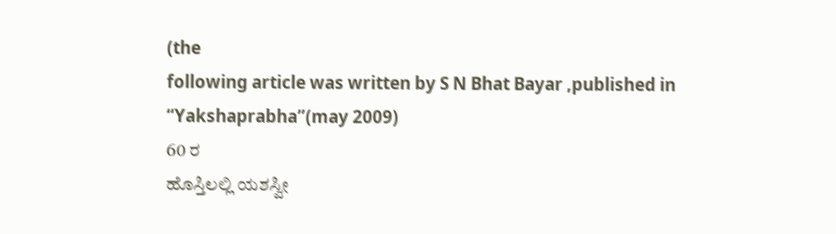(the
following article was written by S N Bhat Bayar ,published in
“Yakshaprabha”(may 2009)
60 ರ
ಹೊಸ್ತಿಲಲ್ಲಿ ಯಶಸ್ವೀ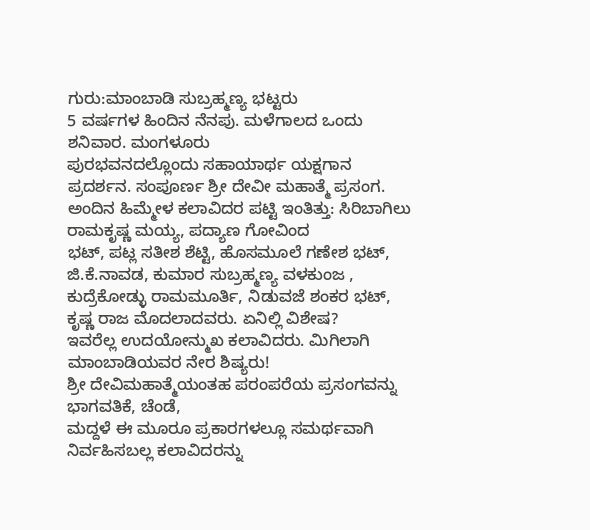ಗುರು:ಮಾಂಬಾಡಿ ಸುಬ್ರಹ್ಮಣ್ಯ ಭಟ್ಟರು
5 ವರ್ಷಗಳ ಹಿಂದಿನ ನೆನಪು. ಮಳೆಗಾಲದ ಒಂದು ಶನಿವಾರ. ಮಂಗಳೂರು
ಪುರಭವನದಲ್ಲೊಂದು ಸಹಾಯಾರ್ಥ ಯಕ್ಷಗಾನ ಪ್ರದರ್ಶನ. ಸಂಪೂರ್ಣ ಶ್ರೀ ದೇವೀ ಮಹಾತ್ಮೆ ಪ್ರಸಂಗ.
ಅಂದಿನ ಹಿಮ್ಮೇಳ ಕಲಾವಿದರ ಪಟ್ಟಿ ಇಂತಿತ್ತು: ಸಿರಿಬಾಗಿಲು ರಾಮಕೃಷ್ಣ ಮಯ್ಯ, ಪದ್ಯಾಣ ಗೋವಿಂದ
ಭಟ್, ಪಟ್ಲ ಸತೀಶ ಶೆಟ್ಟಿ, ಹೊಸಮೂಲೆ ಗಣೇಶ ಭಟ್, ಜಿ.ಕೆ.ನಾವಡ, ಕುಮಾರ ಸುಬ್ರಹ್ಮಣ್ಯ ವಳಕುಂಜ ,
ಕುದ್ರೆಕೋಡ್ಳು ರಾಮಮೂರ್ತಿ, ನಿಡುವಜೆ ಶಂಕರ ಭಟ್, ಕೃಷ್ಣ ರಾಜ ಮೊದಲಾದವರು. ಏನಿಲ್ಲಿ ವಿಶೇಷ?
ಇವರೆಲ್ಲ ಉದಯೋನ್ಮುಖ ಕಲಾವಿದರು. ಮಿಗಿಲಾಗಿ ಮಾಂಬಾಡಿಯವರ ನೇರ ಶಿಷ್ಯರು!
ಶ್ರೀ ದೇವಿಮಹಾತ್ಮೆಯಂತಹ ಪರಂಪರೆಯ ಪ್ರಸಂಗವನ್ನು ಭಾಗವತಿಕೆ, ಚೆಂಡೆ,
ಮದ್ದಳೆ ಈ ಮೂರೂ ಪ್ರಕಾರಗಳಲ್ಲೂ ಸಮರ್ಥವಾಗಿ ನಿರ್ವಹಿಸಬಲ್ಲ ಕಲಾವಿದರನ್ನು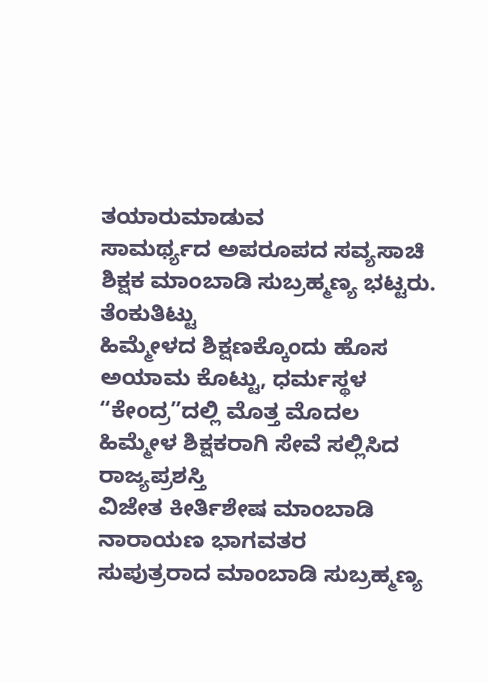ತಯಾರುಮಾಡುವ
ಸಾಮರ್ಥ್ಯದ ಅಪರೂಪದ ಸವ್ಯಸಾಚಿ ಶಿಕ್ಷಕ ಮಾಂಬಾಡಿ ಸುಬ್ರಹ್ಮಣ್ಯ ಭಟ್ಟರು. ತೆಂಕುತಿಟ್ಟು
ಹಿಮ್ಮೇಳದ ಶಿಕ್ಷಣಕ್ಕೊಂದು ಹೊಸ ಅಯಾಮ ಕೊಟ್ಟು, ಧರ್ಮಸ್ಥಳ “ಕೇಂದ್ರ”ದಲ್ಲಿ ಮೊತ್ತ ಮೊದಲ
ಹಿಮ್ಮೇಳ ಶಿಕ್ಷಕರಾಗಿ ಸೇವೆ ಸಲ್ಲಿಸಿದ ರಾಜ್ಯಪ್ರಶಸ್ತಿ
ವಿಜೇತ ಕೀರ್ತಿಶೇಷ ಮಾಂಬಾಡಿ ನಾರಾಯಣ ಭಾಗವತರ
ಸುಪುತ್ರರಾದ ಮಾಂಬಾಡಿ ಸುಬ್ರಹ್ಮಣ್ಯ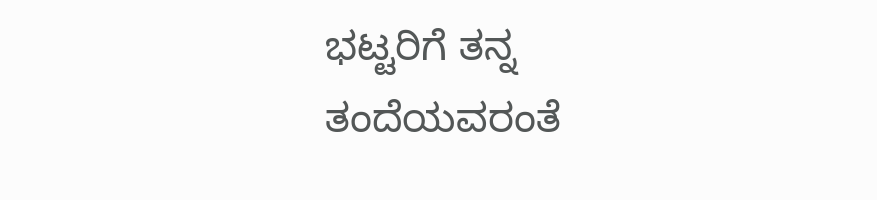ಭಟ್ಟರಿಗೆ ತನ್ನ ತಂದೆಯವರಂತೆ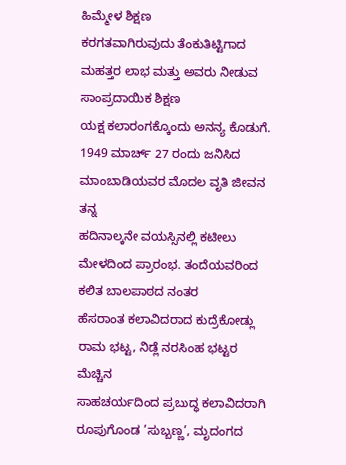ಹಿಮ್ಮೇಳ ಶಿಕ್ಷಣ
ಕರಗತವಾಗಿರುವುದು ತೆಂಕುತಿಟ್ಟಿಗಾದ ಮಹತ್ತರ ಲಾಭ ಮತ್ತು ಅವರು ನೀಡುವ ಸಾಂಪ್ರದಾಯಿಕ ಶಿಕ್ಷಣ
ಯಕ್ಷ ಕಲಾರಂಗಕ್ಕೊಂದು ಅನನ್ಯ ಕೊಡುಗೆ.
1949 ಮಾರ್ಚ್ 27 ರಂದು ಜನಿಸಿದ ಮಾಂಬಾಡಿಯವರ ಮೊದಲ ವೃತಿ ಜೀವನ ತನ್ನ
ಹದಿನಾಲ್ಕನೇ ವಯಸ್ಸಿನಲ್ಲಿ ಕಟೀಲು ಮೇಳದಿಂದ ಪ್ರಾರಂಭ. ತಂದೆಯವರಿಂದ ಕಲಿತ ಬಾಲಪಾಠದ ನಂತರ
ಹೆಸರಾಂತ ಕಲಾವಿದರಾದ ಕುದ್ರೆಕೋಡ್ಲು ರಾಮ ಭಟ್ಟ, ನಿಡ್ಲೆ ನರಸಿಂಹ ಭಟ್ಟರ ಮೆಚ್ಚಿನ
ಸಾಹಚರ್ಯದಿಂದ ಪ್ರಬುದ್ಧ ಕಲಾವಿದರಾಗಿ ರೂಪುಗೊಂಡ ’ಸುಬ್ಬಣ್ಣ’, ಮೃದಂಗದ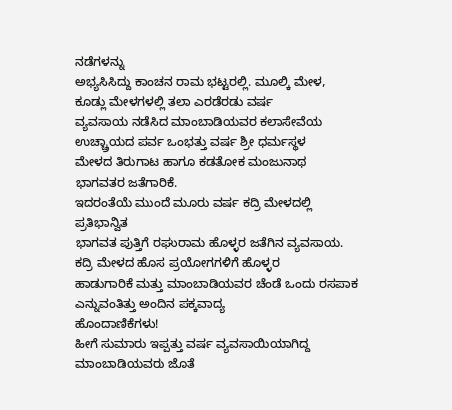ನಡೆಗಳನ್ನು
ಅಭ್ಯಸಿಸಿದ್ದು ಕಾಂಚನ ರಾಮ ಭಟ್ಟರಲ್ಲಿ. ಮೂಲ್ಕಿ ಮೇಳ, ಕೂಡ್ಲು ಮೇಳಗಳಲ್ಲಿ ತಲಾ ಎರಡೆರಡು ವರ್ಷ
ವ್ಯವಸಾಯ ನಡೆಸಿದ ಮಾಂಬಾಡಿಯವರ ಕಲಾಸೇವೆಯ ಉಚ್ಚ್ರಾಯದ ಪರ್ವ ಒಂಭತ್ತು ವರ್ಷ ಶ್ರೀ ಧರ್ಮಸ್ಥಳ
ಮೇಳದ ತಿರುಗಾಟ ಹಾಗೂ ಕಡತೋಕ ಮಂಜುನಾಥ ಭಾಗವತರ ಜತೆಗಾರಿಕೆ.
ಇದರಂತೆಯೆ ಮುಂದೆ ಮೂರು ವರ್ಷ ಕದ್ರಿ ಮೇಳದಲ್ಲಿ ಪ್ರತಿಭಾನ್ವಿತ
ಭಾಗವತ ಪುತ್ತಿಗೆ ರಘುರಾಮ ಹೊಳ್ಳರ ಜತೆಗಿನ ವ್ಯವಸಾಯ. ಕದ್ರಿ ಮೇಳದ ಹೊಸ ಪ್ರಯೋಗಗಳಿಗೆ ಹೊಳ್ಳರ
ಹಾಡುಗಾರಿಕೆ ಮತ್ತು ಮಾಂಬಾಡಿಯವರ ಚೆಂಡೆ ಒಂದು ರಸಪಾಕ ಎನ್ನುವಂತಿತ್ತು ಅಂದಿನ ಪಕ್ಕವಾದ್ಯ
ಹೊಂದಾಣಿಕೆಗಳು!
ಹೀಗೆ ಸುಮಾರು ಇಪ್ಪತ್ತು ವರ್ಷ ವ್ಯವಸಾಯಿಯಾಗಿದ್ದ
ಮಾಂಬಾಡಿಯವರು ಜೊತೆ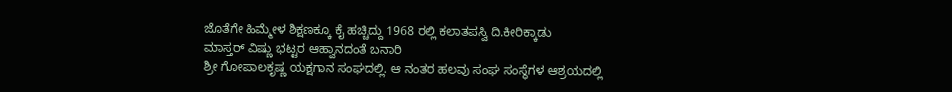ಜೊತೆಗೇ ಹಿಮ್ಮೇಳ ಶಿಕ್ಷಣಕ್ಕೂ ಕೈ ಹಚ್ಚಿದ್ದು 1968 ರಲ್ಲಿ ಕಲಾತಪಸ್ವಿ ದಿ.ಕೀರಿಕ್ಕಾಡು
ಮಾಸ್ತರ್ ವಿಷ್ಣು ಭಟ್ಟರ ಆಹ್ವಾನದಂತೆ ಬನಾರಿ
ಶ್ರೀ ಗೋಪಾಲಕೃಷ್ಣ ಯಕ್ಷಗಾನ ಸಂಘದಲ್ಲಿ. ಆ ನಂತರ ಹಲವು ಸಂಘ ಸಂಸ್ಥೆಗಳ ಆಶ್ರಯದಲ್ಲಿ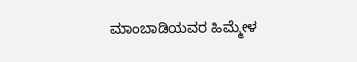ಮಾಂಬಾಡಿಯವರ ಹಿಮ್ಮೇಳ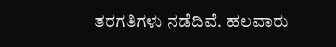ತರಗತಿಗಳು ನಡೆದಿವೆ. ಹಲವಾರು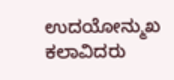ಉದಯೋನ್ಮುಖ ಕಲಾವಿದರು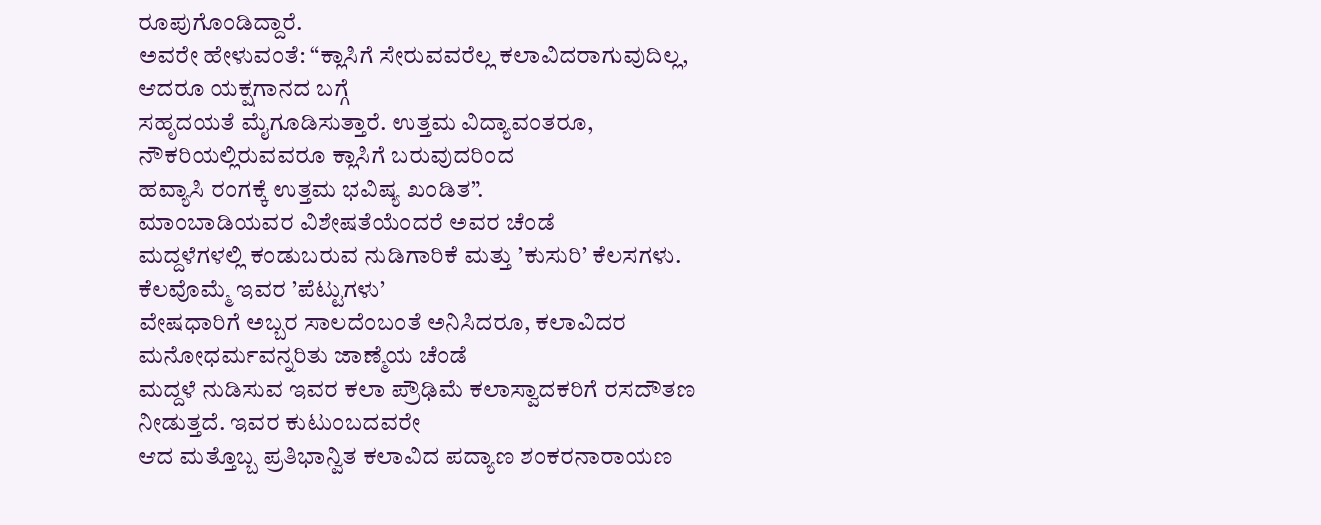ರೂಪುಗೊಂಡಿದ್ದಾರೆ.
ಅವರೇ ಹೇಳುವಂತೆ: “ಕ್ಲಾಸಿಗೆ ಸೇರುವವರೆಲ್ಲ ಕಲಾವಿದರಾಗುವುದಿಲ್ಲ, ಆದರೂ ಯಕ್ಷಗಾನದ ಬಗ್ಗೆ
ಸಹೃದಯತೆ ಮೈಗೂಡಿಸುತ್ತಾರೆ. ಉತ್ತಮ ವಿದ್ಯಾವಂತರೂ, ನೌಕರಿಯಲ್ಲಿರುವವರೂ ಕ್ಲಾಸಿಗೆ ಬರುವುದರಿಂದ
ಹವ್ಯಾಸಿ ರಂಗಕ್ಕೆ ಉತ್ತಮ ಭವಿಷ್ಯ ಖಂಡಿತ”.
ಮಾಂಬಾಡಿಯವರ ವಿಶೇಷತೆಯೆಂದರೆ ಅವರ ಚೆಂಡೆ
ಮದ್ದಳೆಗಳಲ್ಲಿ ಕಂಡುಬರುವ ನುಡಿಗಾರಿಕೆ ಮತ್ತು ’ಕುಸುರಿ’ ಕೆಲಸಗಳು. ಕೆಲವೊಮ್ಮೆ ಇವರ ’ಪೆಟ್ಟುಗಳು’
ವೇಷಧಾರಿಗೆ ಅಬ್ಬರ ಸಾಲದೆಂಬಂತೆ ಅನಿಸಿದರೂ, ಕಲಾವಿದರ ಮನೋಧರ್ಮವನ್ನರಿತು ಜಾಣ್ಮೆಯ ಚೆಂಡೆ
ಮದ್ದಳೆ ನುಡಿಸುವ ಇವರ ಕಲಾ ಪ್ರೌಢಿಮೆ ಕಲಾಸ್ವಾದಕರಿಗೆ ರಸದೌತಣ ನೀಡುತ್ತದೆ. ಇವರ ಕುಟುಂಬದವರೇ
ಆದ ಮತ್ತೊಬ್ಬ ಪ್ರತಿಭಾನ್ವಿತ ಕಲಾವಿದ ಪದ್ಯಾಣ ಶಂಕರನಾರಾಯಣ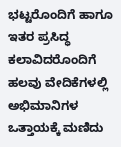ಭಟ್ಟರೊಂದಿಗೆ ಹಾಗೂ ಇತರ ಪ್ರಸಿದ್ಧ
ಕಲಾವಿದರೊಂದಿಗೆ ಹಲವು ವೇದಿಕೆಗಳಲ್ಲಿ ಅಭಿಮಾನಿಗಳ ಒತ್ತಾಯಕ್ಕೆ ಮಣಿದು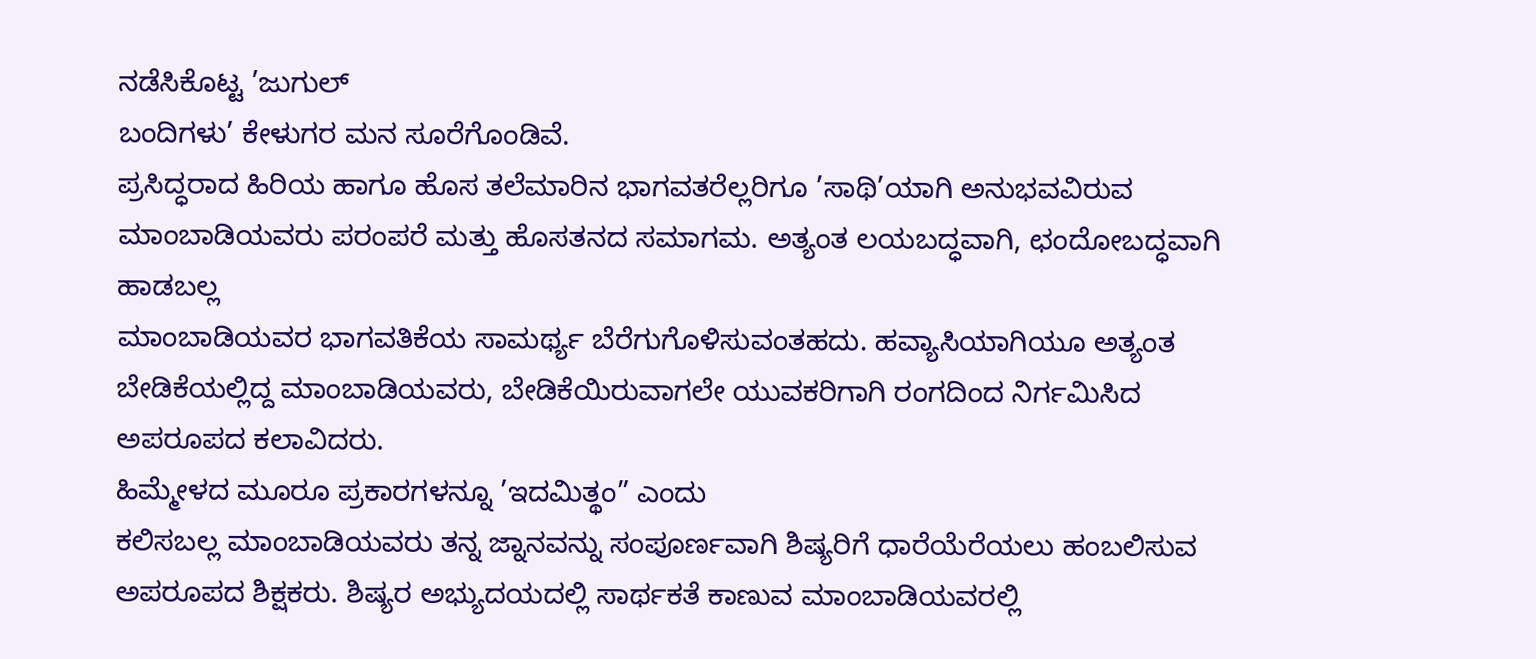ನಡೆಸಿಕೊಟ್ಟ ’ಜುಗುಲ್
ಬಂದಿಗಳು’ ಕೇಳುಗರ ಮನ ಸೂರೆಗೊಂಡಿವೆ.
ಪ್ರಸಿದ್ಧರಾದ ಹಿರಿಯ ಹಾಗೂ ಹೊಸ ತಲೆಮಾರಿನ ಭಾಗವತರೆಲ್ಲರಿಗೂ ’ಸಾಥಿ’ಯಾಗಿ ಅನುಭವವಿರುವ
ಮಾಂಬಾಡಿಯವರು ಪರಂಪರೆ ಮತ್ತು ಹೊಸತನದ ಸಮಾಗಮ. ಅತ್ಯಂತ ಲಯಬದ್ಧವಾಗಿ, ಛಂದೋಬದ್ಧವಾಗಿ ಹಾಡಬಲ್ಲ
ಮಾಂಬಾಡಿಯವರ ಭಾಗವತಿಕೆಯ ಸಾಮರ್ಥ್ಯ ಬೆರೆಗುಗೊಳಿಸುವಂತಹದು. ಹವ್ಯಾಸಿಯಾಗಿಯೂ ಅತ್ಯಂತ
ಬೇಡಿಕೆಯಲ್ಲಿದ್ದ ಮಾಂಬಾಡಿಯವರು, ಬೇಡಿಕೆಯಿರುವಾಗಲೇ ಯುವಕರಿಗಾಗಿ ರಂಗದಿಂದ ನಿರ್ಗಮಿಸಿದ
ಅಪರೂಪದ ಕಲಾವಿದರು.
ಹಿಮ್ಮೇಳದ ಮೂರೂ ಪ್ರಕಾರಗಳನ್ನೂ ’ಇದಮಿತ್ಥಂ” ಎಂದು
ಕಲಿಸಬಲ್ಲ ಮಾಂಬಾಡಿಯವರು ತನ್ನ ಜ್ನಾನವನ್ನು ಸಂಪೂರ್ಣವಾಗಿ ಶಿಷ್ಯರಿಗೆ ಧಾರೆಯೆರೆಯಲು ಹಂಬಲಿಸುವ
ಅಪರೂಪದ ಶಿಕ್ಷಕರು. ಶಿಷ್ಯರ ಅಭ್ಯುದಯದಲ್ಲಿ ಸಾರ್ಥಕತೆ ಕಾಣುವ ಮಾಂಬಾಡಿಯವರಲ್ಲಿ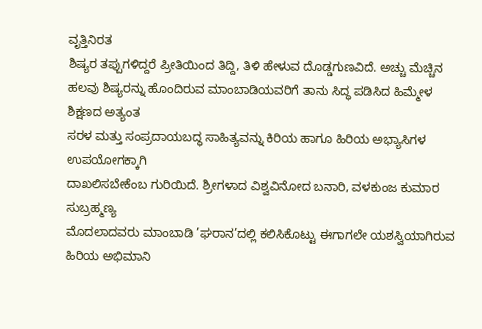ವೃತ್ತಿನಿರತ
ಶಿಷ್ಯರ ತಪ್ಪುಗಳಿದ್ದರೆ ಪ್ರೀತಿಯಿಂದ ತಿದ್ದಿ, ತಿಳಿ ಹೇಳುವ ದೊಡ್ಡಗುಣವಿದೆ. ಅಚ್ಚು ಮೆಚ್ಚಿನ
ಹಲವು ಶಿಷ್ಯರನ್ನು ಹೊಂದಿರುವ ಮಾಂಬಾಡಿಯವರಿಗೆ ತಾನು ಸಿದ್ಧ ಪಡಿಸಿದ ಹಿಮ್ಮೇಳ ಶಿಕ್ಷಣದ ಅತ್ಯಂತ
ಸರಳ ಮತ್ತು ಸಂಪ್ರದಾಯಬದ್ಧ ಸಾಹಿತ್ಯವನ್ನು ಕಿರಿಯ ಹಾಗೂ ಹಿರಿಯ ಅಭ್ಯಾಸಿಗಳ ಉಪಯೋಗಕ್ಕಾಗಿ
ದಾಖಲಿಸಬೇಕೆಂಬ ಗುರಿಯಿದೆ. ಶ್ರೀಗಳಾದ ವಿಶ್ವವಿನೋದ ಬನಾರಿ, ವಳಕುಂಜ ಕುಮಾರ ಸುಬ್ರಹ್ಮಣ್ಯ
ಮೊದಲಾದವರು ಮಾಂಬಾಡಿ ’ಘರಾನ’ದಲ್ಲಿ ಕಲಿಸಿಕೊಟ್ಟು ಈಗಾಗಲೇ ಯಶಸ್ವಿಯಾಗಿರುವ ಹಿರಿಯ ಅಭಿಮಾನಿ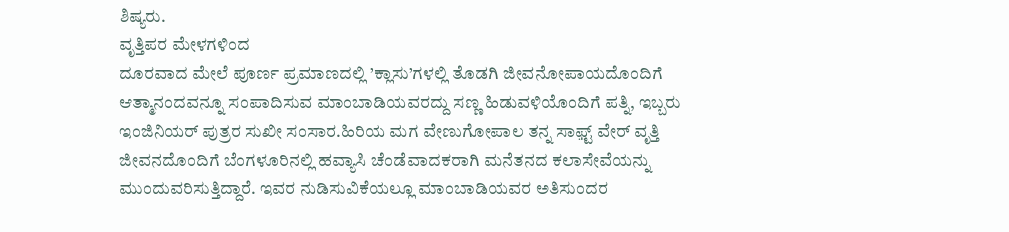ಶಿಷ್ಯರು.
ವೃತ್ತಿಪರ ಮೇಳಗಳಿಂದ
ದೂರವಾದ ಮೇಲೆ ಪೂರ್ಣ ಪ್ರಮಾಣದಲ್ಲಿ ’ಕ್ಲಾಸು’ಗಳಲ್ಲಿ ತೊಡಗಿ ಜೀವನೋಪಾಯದೊಂದಿಗೆ
ಆತ್ಮಾನಂದವನ್ನೂ ಸಂಪಾದಿಸುವ ಮಾಂಬಾಡಿಯವರದ್ದು ಸಣ್ಣ ಹಿಡುವಳಿಯೊಂದಿಗೆ ಪತ್ನಿ, ಇಬ್ಬರು
ಇಂಜಿನಿಯರ್ ಪುತ್ರರ ಸುಖೀ ಸಂಸಾರ.ಹಿರಿಯ ಮಗ ವೇಣುಗೋಪಾಲ ತನ್ನ ಸಾಫ಼್ಟ್ ವೇರ್ ವೃತ್ತಿ
ಜೀವನದೊಂದಿಗೆ ಬೆಂಗಳೂರಿನಲ್ಲಿ ಹವ್ಯಾಸಿ ಚೆಂಡೆವಾದಕರಾಗಿ ಮನೆತನದ ಕಲಾಸೇವೆಯನ್ನು
ಮುಂದುವರಿಸುತ್ತಿದ್ದಾರೆ. ಇವರ ನುಡಿಸುವಿಕೆಯಲ್ಲೂ ಮಾಂಬಾಡಿಯವರ ಅತಿಸುಂದರ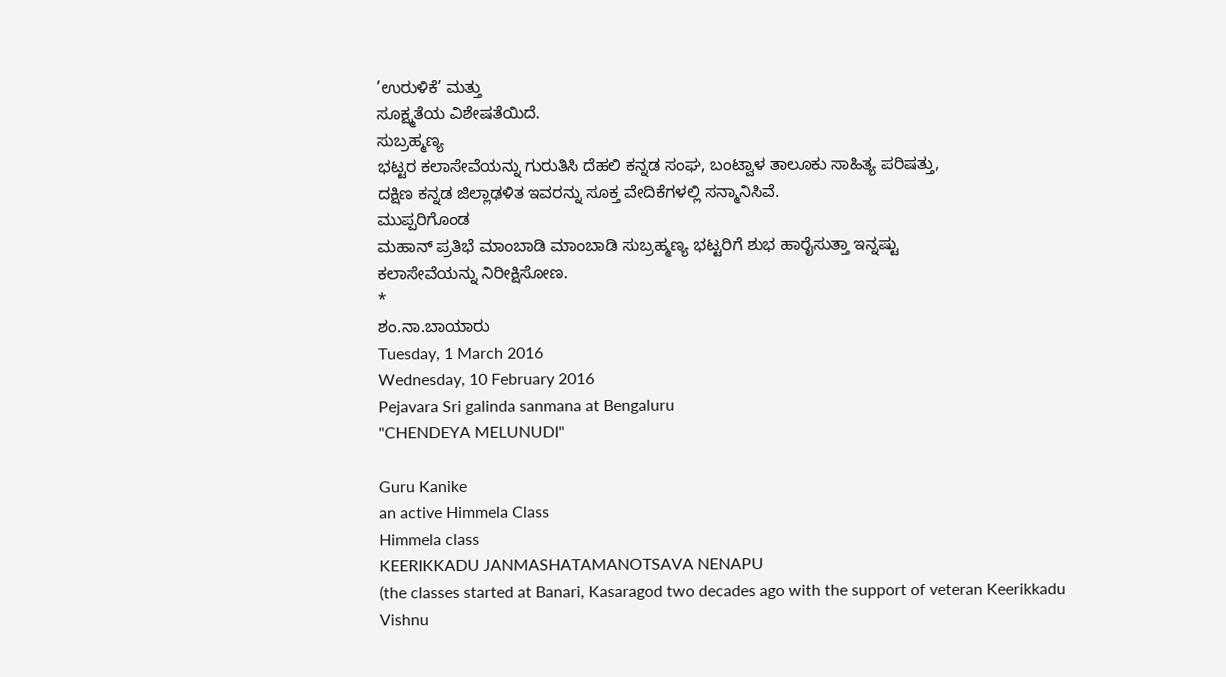’ಉರುಳಿಕೆ’ ಮತ್ತು
ಸೂಕ್ಷ್ಮತೆಯ ವಿಶೇಷತೆಯಿದೆ.
ಸುಬ್ರಹ್ಮಣ್ಯ
ಭಟ್ಟರ ಕಲಾಸೇವೆಯನ್ನು ಗುರುತಿಸಿ ದೆಹಲಿ ಕನ್ನಡ ಸಂಘ, ಬಂಟ್ವಾಳ ತಾಲೂಕು ಸಾಹಿತ್ಯ ಪರಿಷತ್ತು,
ದಕ್ಷಿಣ ಕನ್ನಡ ಜಿಲ್ಲಾಢಳಿತ ಇವರನ್ನು ಸೂಕ್ತ ವೇದಿಕೆಗಳಲ್ಲಿ ಸನ್ಮಾನಿಸಿವೆ.
ಮುಪ್ಪರಿಗೊಂಡ
ಮಹಾನ್ ಪ್ರತಿಭೆ ಮಾಂಬಾಡಿ ಮಾಂಬಾಡಿ ಸುಬ್ರಹ್ಮಣ್ಯ ಭಟ್ಟರಿಗೆ ಶುಭ ಹಾರೈಸುತ್ತಾ ಇನ್ನಷ್ಟು
ಕಲಾಸೇವೆಯನ್ನು ನಿರೀಕ್ಷಿಸೋಣ.
*
ಶಂ.ನಾ.ಬಾಯಾರು
Tuesday, 1 March 2016
Wednesday, 10 February 2016
Pejavara Sri galinda sanmana at Bengaluru
"CHENDEYA MELUNUDI"

Guru Kanike
an active Himmela Class
Himmela class
KEERIKKADU JANMASHATAMANOTSAVA NENAPU
(the classes started at Banari, Kasaragod two decades ago with the support of veteran Keerikkadu Vishnu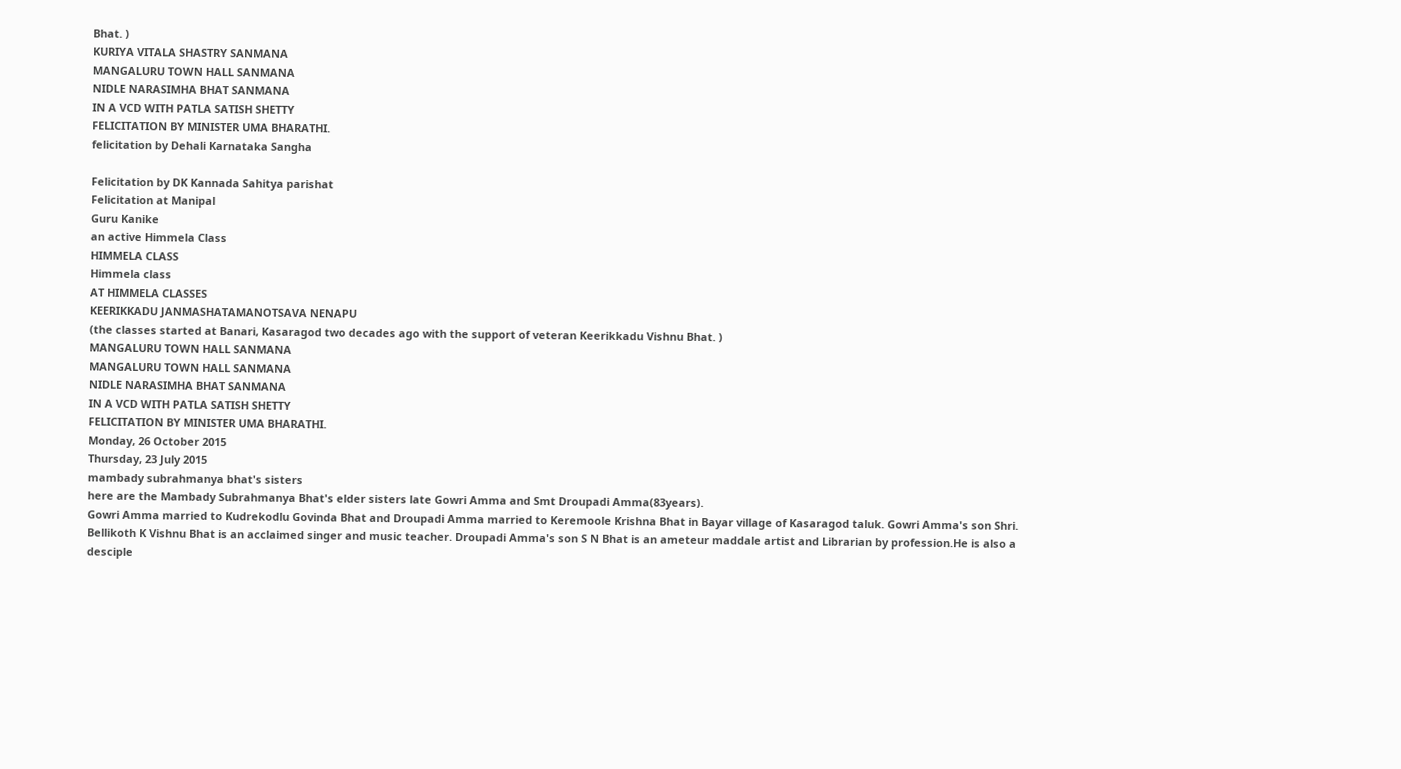Bhat. )
KURIYA VITALA SHASTRY SANMANA
MANGALURU TOWN HALL SANMANA
NIDLE NARASIMHA BHAT SANMANA
IN A VCD WITH PATLA SATISH SHETTY
FELICITATION BY MINISTER UMA BHARATHI.
felicitation by Dehali Karnataka Sangha

Felicitation by DK Kannada Sahitya parishat
Felicitation at Manipal
Guru Kanike
an active Himmela Class
HIMMELA CLASS
Himmela class
AT HIMMELA CLASSES
KEERIKKADU JANMASHATAMANOTSAVA NENAPU
(the classes started at Banari, Kasaragod two decades ago with the support of veteran Keerikkadu Vishnu Bhat. )
MANGALURU TOWN HALL SANMANA
MANGALURU TOWN HALL SANMANA
NIDLE NARASIMHA BHAT SANMANA
IN A VCD WITH PATLA SATISH SHETTY
FELICITATION BY MINISTER UMA BHARATHI.
Monday, 26 October 2015
Thursday, 23 July 2015
mambady subrahmanya bhat's sisters
here are the Mambady Subrahmanya Bhat's elder sisters late Gowri Amma and Smt Droupadi Amma(83years).
Gowri Amma married to Kudrekodlu Govinda Bhat and Droupadi Amma married to Keremoole Krishna Bhat in Bayar village of Kasaragod taluk. Gowri Amma's son Shri. Bellikoth K Vishnu Bhat is an acclaimed singer and music teacher. Droupadi Amma's son S N Bhat is an ameteur maddale artist and Librarian by profession.He is also a desciple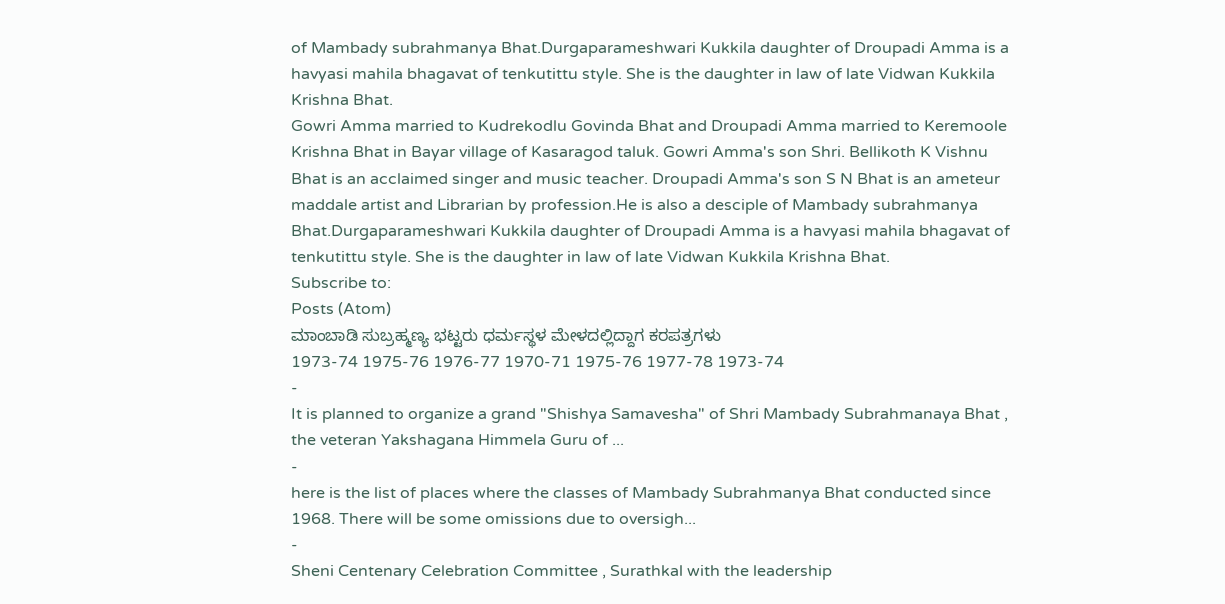of Mambady subrahmanya Bhat.Durgaparameshwari Kukkila daughter of Droupadi Amma is a havyasi mahila bhagavat of tenkutittu style. She is the daughter in law of late Vidwan Kukkila Krishna Bhat.
Gowri Amma married to Kudrekodlu Govinda Bhat and Droupadi Amma married to Keremoole Krishna Bhat in Bayar village of Kasaragod taluk. Gowri Amma's son Shri. Bellikoth K Vishnu Bhat is an acclaimed singer and music teacher. Droupadi Amma's son S N Bhat is an ameteur maddale artist and Librarian by profession.He is also a desciple of Mambady subrahmanya Bhat.Durgaparameshwari Kukkila daughter of Droupadi Amma is a havyasi mahila bhagavat of tenkutittu style. She is the daughter in law of late Vidwan Kukkila Krishna Bhat.
Subscribe to:
Posts (Atom)
ಮಾಂಬಾಡಿ ಸುಬ್ರಹ್ಮಣ್ಯ ಭಟ್ಟರು ಧರ್ಮಸ್ಥಳ ಮೇಳದಲ್ಲಿದ್ದಾಗ ಕರಪತ್ರಗಳು
1973-74 1975-76 1976-77 1970-71 1975-76 1977-78 1973-74
-
It is planned to organize a grand "Shishya Samavesha" of Shri Mambady Subrahmanaya Bhat , the veteran Yakshagana Himmela Guru of ...
-
here is the list of places where the classes of Mambady Subrahmanya Bhat conducted since 1968. There will be some omissions due to oversigh...
-
Sheni Centenary Celebration Committee , Surathkal with the leadership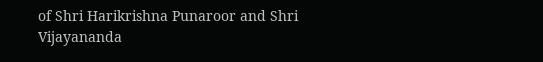of Shri Harikrishna Punaroor and Shri Vijayananda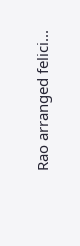Rao arranged felici...